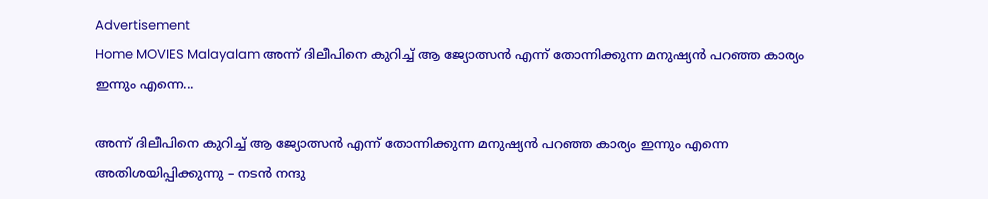Advertisement
Home MOVIES Malayalam അന്ന് ദിലീപിനെ കുറിച്ച് ആ ജ്യോത്സൻ എന്ന് തോന്നിക്കുന്ന മനുഷ്യൻ പറഞ്ഞ കാര്യം ഇന്നും എന്നെ...

അന്ന് ദിലീപിനെ കുറിച്ച് ആ ജ്യോത്സൻ എന്ന് തോന്നിക്കുന്ന മനുഷ്യൻ പറഞ്ഞ കാര്യം ഇന്നും എന്നെ അതിശയിപ്പിക്കുന്നു – നടൻ നന്ദു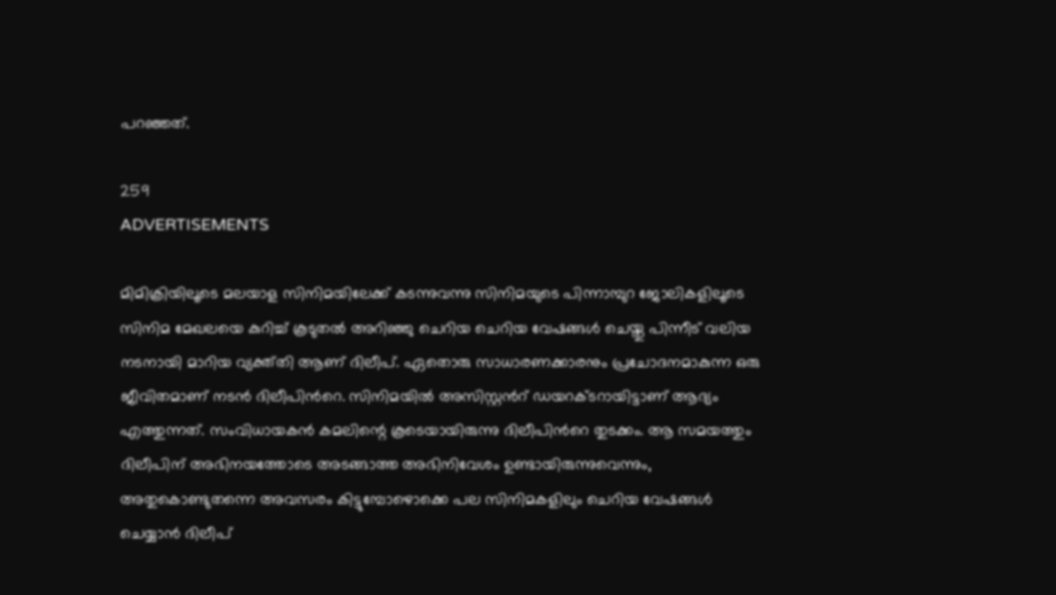പറഞ്ഞത്.

259
ADVERTISEMENTS

മിമിക്രിയിലൂടെ മലയാള സിനിമയിലേക്ക് കടന്നുവന്നു സിനിമയുടെ പിന്നാമ്പുറ ജോലികളിലൂടെ സിനിമ മേഖലയെ കുറിച്ച് കൂടുതൽ അറിഞ്ഞു ചെറിയ ചെറിയ വേഷങ്ങൾ ചെയ്തു പിന്നീട് വലിയ നടനായി മാറിയ വ്യക്ത്തി ആണ് ദിലീപ്. ഏതൊരു സാധാരണക്കാരനും പ്രചോദനമാകുന്ന ഒരു ജീവിതമാണ് നടൻ ദിലീപിൻറെ. സിനിമയിൽ അസിസ്റ്റൻറ് ഡയറക്ടറായിട്ടാണ് ആദ്യം എത്തുന്നത്. സംവിധായകൻ കമലിന്റെ കൂടെയായിരുന്നു ദിലീപിൻറെ തുടക്കം. ആ സമയത്തും ദിലീപിന് അഭിനയത്തോടെ അടങ്ങാത്ത അഭിനിവേശം ഉണ്ടായിരുന്നുവെന്നും, അതുകൊണ്ടുതന്നെ അവസരം കിട്ടുമ്പോഴൊക്കെ പല സിനിമകളിലും ചെറിയ വേഷങ്ങൾ ചെയ്യാൻ ദിലീപ്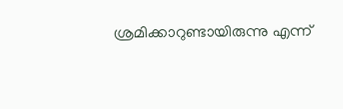ശ്രമിക്കാറുണ്ടായിരുന്നു എന്ന്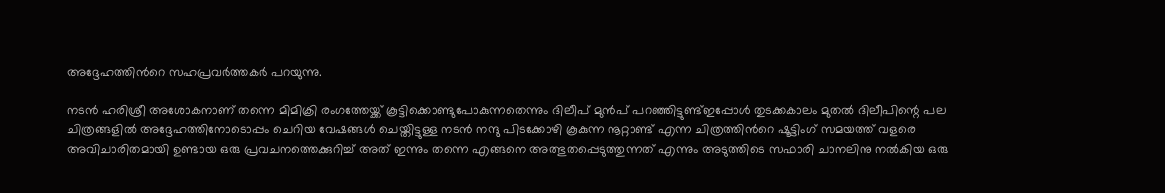അദ്ദേഹത്തിൻറെ സഹപ്രവർത്തകർ പറയുന്നു.

നടൻ ഹരിശ്രീ അശോകനാണ് തന്നെ മിമിക്രി രംഗത്തേയ്ക്ക് കൂട്ടിക്കൊണ്ടുപോകുന്നതെന്നും ദിലീപ് മുൻപ് പറഞ്ഞിട്ടുണ്ട്ഇപ്പോൾ തുടക്കകാലം മുതൽ ദിലീപിന്റെ പല ചിത്രങ്ങളിൽ അദ്ദേഹത്തിനോടൊപ്പം ചെറിയ വേഷങ്ങൾ ചെയ്തിട്ടുള്ള നടൻ നന്ദു പിടക്കോഴി കൂകുന്ന നൂറ്റാണ്ട് എന്ന ചിത്രത്തിൻറെ ഷൂട്ടിംഗ് സമയത്ത് വളരെ അവിചാരിതമായി ഉണ്ടായ ഒരു പ്രവചനത്തെക്കുറിച്ച് അത് ഇന്നും തന്നെ എങ്ങനെ അത്ഭുതപ്പെടുത്തുന്നത് എന്നും അടുത്തിടെ സഫാരി ചാനലിനു നൽകിയ ഒരു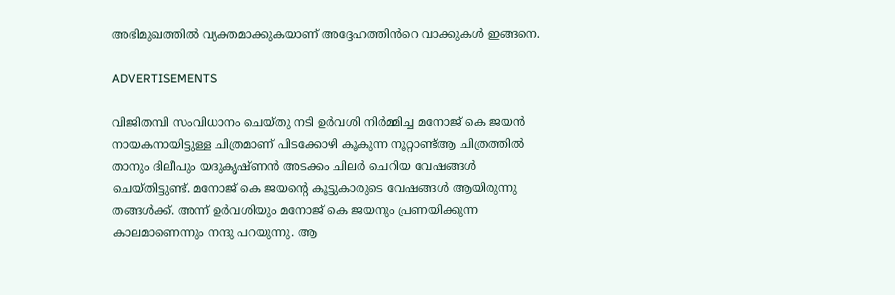അഭിമുഖത്തിൽ വ്യക്തമാക്കുകയാണ് അദ്ദേഹത്തിൻറെ വാക്കുകൾ ഇങ്ങനെ.

ADVERTISEMENTS

വിജിതമ്പി സംവിധാനം ചെയ്തു നടി ഉർവശി നിർമ്മിച്ച മനോജ് കെ ജയൻ നായകനായിട്ടുള്ള ചിത്രമാണ് പിടക്കോഴി കൂകുന്ന നൂറ്റാണ്ട്ആ ചിത്രത്തിൽ താനും ദിലീപും യദുകൃഷ്ണൻ അടക്കം ചിലർ ചെറിയ വേഷങ്ങൾ ചെയ്തിട്ടുണ്ട്. മനോജ് കെ ജയന്റെ കൂട്ടുകാരുടെ വേഷങ്ങൾ ആയിരുന്നു തങ്ങൾക്ക്. അന്ന് ഉർവശിയും മനോജ് കെ ജയനും പ്രണയിക്കുന്ന കാലമാണെന്നും നന്ദു പറയുന്നു. ആ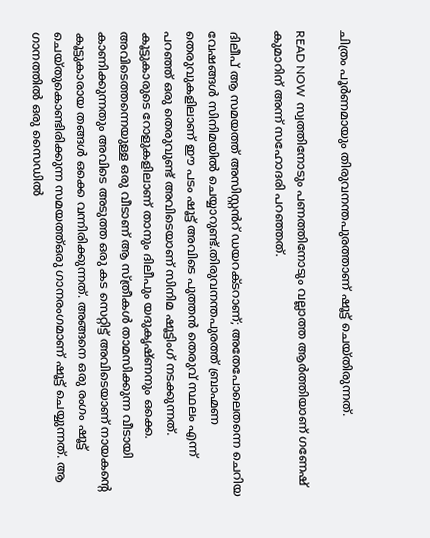ചിത്രം പൂർണമായും തിരുവനന്തപുരത്താണ് ഷൂട്ട് ചെയ്തിരുന്നത്.

READ NOW  സ്വത്തിനോടും പണത്തിനോടും വല്ലാത്ത ആർത്തിയാണ് ഗണേഷ് കുമാറിന് അന്ന് സഹോദരി പറഞ്ഞത്.

ദിലീപ് ആ സമയത്ത് അസിസ്റ്റൻറ് ഡയറക്ടറാണ്; അതേപോലെതന്നെ ചെറിയ വേഷങ്ങൾ സിനിമയിൽ ചെയ്യാറുണ്ട്.തിരുവനന്തപുരത്ത് ബ്രാഹ്മണ തെരുവുകളിലാണ് ഈ പടം ഷൂട്ട് അവിടെ പുത്തൻ തെരുവ് സ്ഥലം എന്ന് പറഞ്ഞ് ഒരു തെരുവുണ്ട് അവിടെയാണ് സിനിമ ഷൂട്ടിംഗ് നടക്കുന്നത്. കൂട്ടുകാരുടെ റോളുകളിലാണ് താനും ദിലീപും യദുകൃഷ്ണനും ഒക്കെ. അവിടെത്തന്നെയുള്ള ഒരു വീടാണ് ആ സ്ത്രീകൾ താമസിക്കുന്ന വീടായി കാണിക്കുന്നതും അവിടെ അടുത്ത ഒരു കട സെറ്റിട്ട് അവിടെയാണ് നായകന്റെ കൂട്ടുകാരായ തങ്ങൾ ഒക്കെ വന്നിരിക്കുന്നത്. അങ്ങനെ ഒരു രംഗം ഷൂട്ട് ചെയ്തുകൊണ്ടിരിക്കുന്ന സമയത്ത്ഒരു ഗാനരംഗമാണ് ഷൂട്ട് ചെയ്യുന്നത്. ആ ഗാനത്തിൽ ഒരു സൈഡിൽ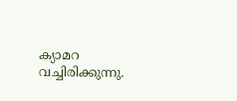ക്യാമറ വച്ചിരിക്കുന്നു.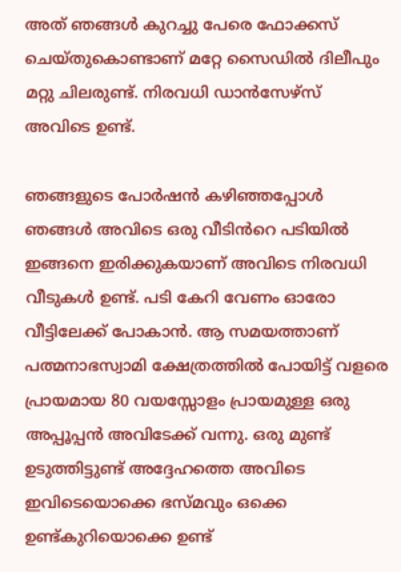അത് ഞങ്ങൾ കുറച്ചു പേരെ ഫോക്കസ് ചെയ്തുകൊണ്ടാണ് മറ്റേ സൈഡിൽ ദിലീപും മറ്റു ചിലരുണ്ട്. നിരവധി ഡാൻസേഴ്സ് അവിടെ ഉണ്ട്.

ഞങ്ങളുടെ പോർഷൻ കഴിഞ്ഞപ്പോൾ ഞങ്ങൾ അവിടെ ഒരു വീടിൻറെ പടിയിൽ ഇങ്ങനെ ഇരിക്കുകയാണ് അവിടെ നിരവധി വീടുകൾ ഉണ്ട്. പടി കേറി വേണം ഓരോ വീട്ടിലേക്ക് പോകാൻ. ആ സമയത്താണ് പത്മനാഭസ്വാമി ക്ഷേത്രത്തിൽ പോയിട്ട് വളരെ പ്രായമായ 80 വയസ്സോളം പ്രായമുള്ള ഒരു അപ്പൂപ്പൻ അവിടേക്ക് വന്നു. ഒരു മുണ്ട് ഉടുത്തിട്ടുണ്ട് അദ്ദേഹത്തെ അവിടെ ഇവിടെയൊക്കെ ഭസ്മവും ഒക്കെ ഉണ്ട്കുറിയൊക്കെ ഉണ്ട്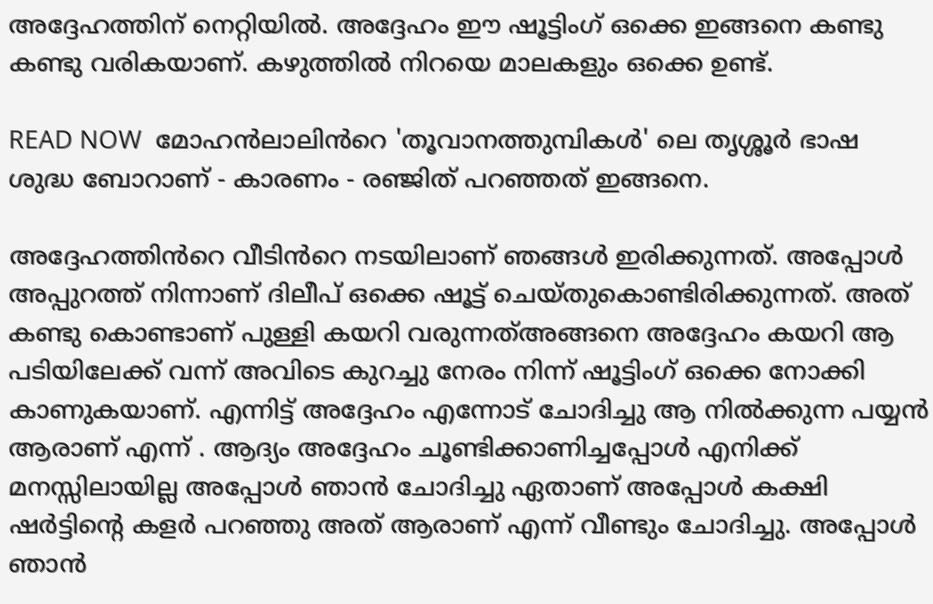അദ്ദേഹത്തിന് നെറ്റിയിൽ. അദ്ദേഹം ഈ ഷൂട്ടിംഗ് ഒക്കെ ഇങ്ങനെ കണ്ടു കണ്ടു വരികയാണ്. കഴുത്തിൽ നിറയെ മാലകളും ഒക്കെ ഉണ്ട്.

READ NOW  മോഹൻലാലിൻറെ 'തൂവാനത്തുമ്പികൾ' ലെ തൃശ്ശൂർ ഭാഷ ശുദ്ധ ബോറാണ് - കാരണം - രഞ്ജിത് പറഞ്ഞത് ഇങ്ങനെ.

അദ്ദേഹത്തിൻറെ വീടിൻറെ നടയിലാണ് ഞങ്ങൾ ഇരിക്കുന്നത്. അപ്പോൾ അപ്പുറത്ത് നിന്നാണ് ദിലീപ് ഒക്കെ ഷൂട്ട് ചെയ്തുകൊണ്ടിരിക്കുന്നത്. അത് കണ്ടു കൊണ്ടാണ് പുള്ളി കയറി വരുന്നത്അങ്ങനെ അദ്ദേഹം കയറി ആ പടിയിലേക്ക് വന്ന് അവിടെ കുറച്ചു നേരം നിന്ന് ഷൂട്ടിംഗ് ഒക്കെ നോക്കി കാണുകയാണ്. എന്നിട്ട് അദ്ദേഹം എന്നോട് ചോദിച്ചു ആ നിൽക്കുന്ന പയ്യൻ ആരാണ് എന്ന് . ആദ്യം അദ്ദേഹം ചൂണ്ടിക്കാണിച്ചപ്പോൾ എനിക്ക് മനസ്സിലായില്ല അപ്പോൾ ഞാൻ ചോദിച്ചു ഏതാണ് അപ്പോൾ കക്ഷി ഷർട്ടിന്റെ കളർ പറഞ്ഞു അത് ആരാണ് എന്ന് വീണ്ടും ചോദിച്ചു. അപ്പോൾ ഞാൻ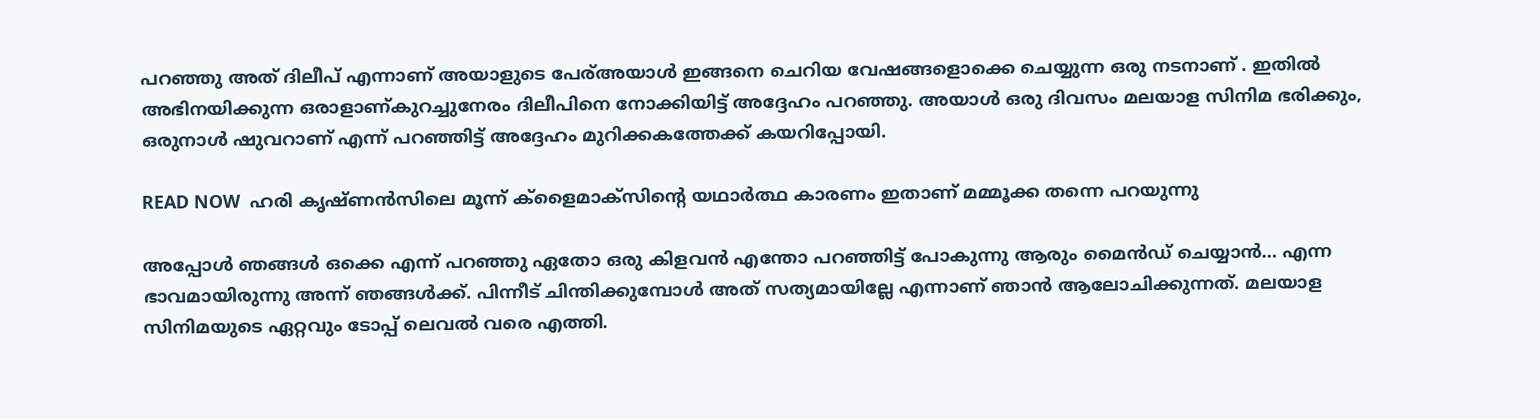പറഞ്ഞു അത് ദിലീപ് എന്നാണ് അയാളുടെ പേര്അയാൾ ഇങ്ങനെ ചെറിയ വേഷങ്ങളൊക്കെ ചെയ്യുന്ന ഒരു നടനാണ് . ഇതിൽ അഭിനയിക്കുന്ന ഒരാളാണ്കുറച്ചുനേരം ദിലീപിനെ നോക്കിയിട്ട് അദ്ദേഹം പറഞ്ഞു. അയാൾ ഒരു ദിവസം മലയാള സിനിമ ഭരിക്കും, ഒരുനാൾ ഷുവറാണ് എന്ന് പറഞ്ഞിട്ട് അദ്ദേഹം മുറിക്കകത്തേക്ക് കയറിപ്പോയി.

READ NOW  ഹരി കൃഷ്‍ണൻസിലെ മൂന്ന് ക്ളൈമാക്സിന്റെ യഥാർത്ഥ കാരണം ഇതാണ് മമ്മൂക്ക തന്നെ പറയുന്നു

അപ്പോൾ ഞങ്ങൾ ഒക്കെ എന്ന് പറഞ്ഞു ഏതോ ഒരു കിളവൻ എന്തോ പറഞ്ഞിട്ട് പോകുന്നു ആരും മൈൻഡ് ചെയ്യാൻ… എന്ന ഭാവമായിരുന്നു അന്ന് ഞങ്ങൾക്ക്. പിന്നീട് ചിന്തിക്കുമ്പോൾ അത് സത്യമായില്ലേ എന്നാണ് ഞാൻ ആലോചിക്കുന്നത്. മലയാള സിനിമയുടെ ഏറ്റവും ടോപ്പ് ലെവൽ വരെ എത്തി.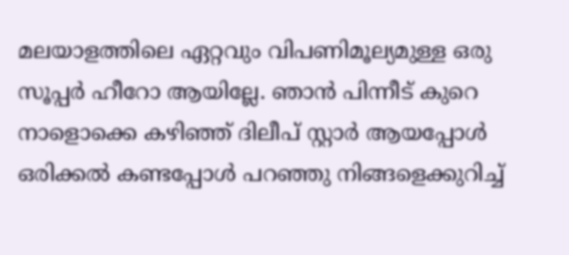മലയാളത്തിലെ ഏറ്റവും വിപണിമൂല്യമുള്ള ഒരു സൂപ്പർ ഹീറോ ആയില്ലേ. ഞാൻ പിന്നീട് കുറെ നാളൊക്കെ കഴിഞ്ഞ് ദിലീപ് സ്റ്റാർ ആയപ്പോൾ ഒരിക്കൽ കണ്ടപ്പോൾ പറഞ്ഞു നിങ്ങളെക്കുറിച്ച്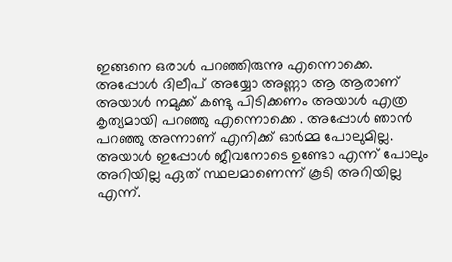ഇങ്ങനെ ഒരാൾ പറഞ്ഞിരുന്നു എന്നൊക്കെ. അപ്പോൾ ദിലീപ് അയ്യോ അണ്ണാ ആ ആരാണ് അയാൾ നമുക്ക് കണ്ടു പിടിക്കണം അയാൾ എത്ര കൃത്യമായി പറഞ്ഞു എന്നൊക്കെ . അപ്പോൾ ഞാൻ പറഞ്ഞു അന്നാണ് എനിക്ക് ഓർമ്മ പോലുമില്ല. അയാൾ ഇപ്പോൾ ജീവനോടെ ഉണ്ടോ എന്ന് പോലും അറിയില്ല ഏത് സ്ഥലമാണെന്ന് കൂടി അറിയില്ല എന്ന്.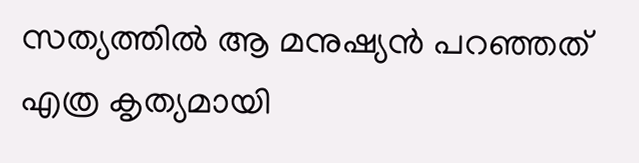സത്യത്തിൽ ആ മനുഷ്യൻ പറഞ്ഞത് എത്ര കൃത്യമായി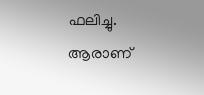ഫലിച്ചു. ആരാണ്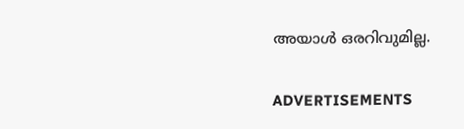അയാൾ ഒരറിവുമില്ല.

ADVERTISEMENTS